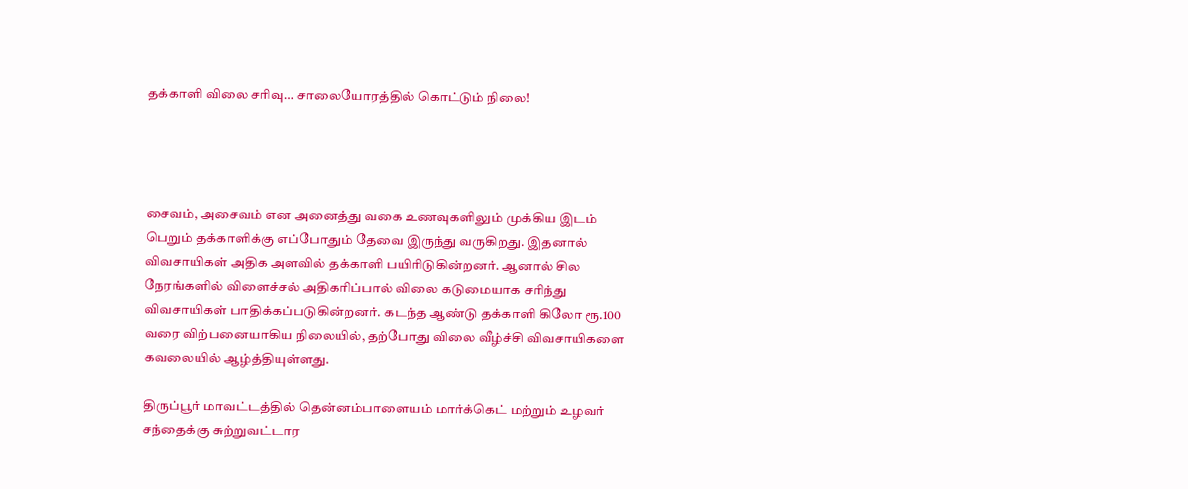தக்காளி விலை சரிவு… சாலையோரத்தில் கொட்டும் நிலை!




சைவம், அசைவம் என அனைத்து வகை உணவுகளிலும் முக்கிய இடம் பெறும் தக்காளிக்கு எப்போதும் தேவை இருந்து வருகிறது. இதனால் விவசாயிகள் அதிக அளவில் தக்காளி பயிரிடுகின்றனர். ஆனால் சில நேரங்களில் விளைச்சல் அதிகரிப்பால் விலை கடுமையாக சரிந்து விவசாயிகள் பாதிக்கப்படுகின்றனர். கடந்த ஆண்டு தக்காளி கிலோ ரூ.100 வரை விற்பனையாகிய நிலையில், தற்போது விலை வீழ்ச்சி விவசாயிகளை கவலையில் ஆழ்த்தியுள்ளது.

திருப்பூர் மாவட்டத்தில் தென்னம்பாளையம் மார்க்கெட் மற்றும் உழவர் சந்தைக்கு சுற்றுவட்டார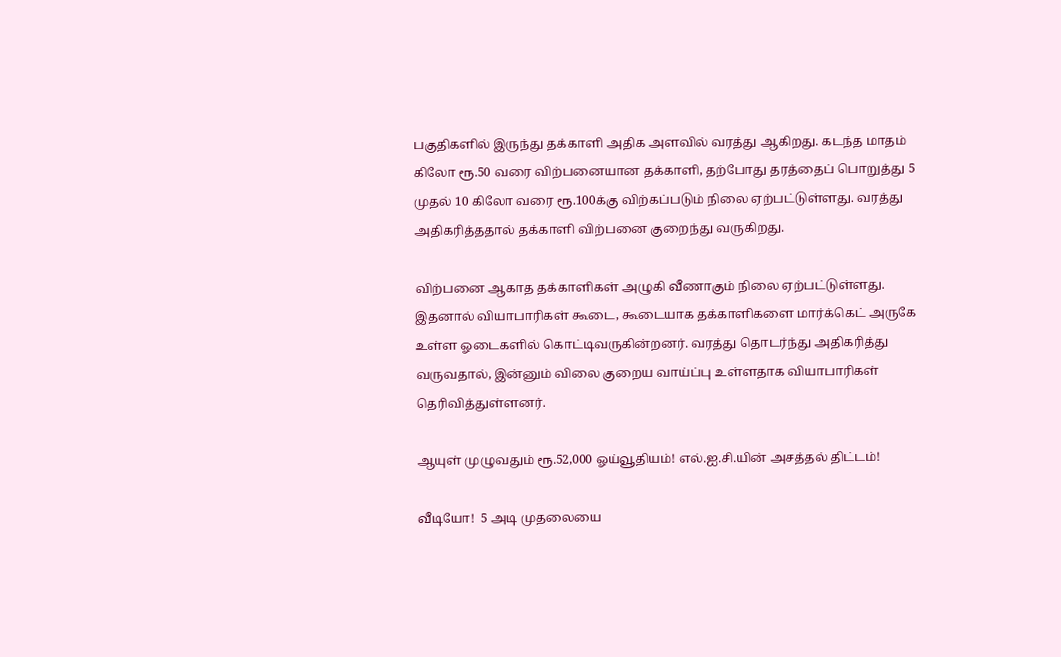பகுதிகளில் இருந்து தக்காளி அதிக அளவில் வரத்து ஆகிறது. கடந்த மாதம் கிலோ ரூ.50 வரை விற்பனையான தக்காளி, தற்போது தரத்தைப் பொறுத்து 5 முதல் 10 கிலோ வரை ரூ.100க்கு விற்கப்படும் நிலை ஏற்பட்டுள்ளது. வரத்து அதிகரித்ததால் தக்காளி விற்பனை குறைந்து வருகிறது.

விற்பனை ஆகாத தக்காளிகள் அழுகி வீணாகும் நிலை ஏற்பட்டுள்ளது. இதனால் வியாபாரிகள் கூடை, கூடையாக தக்காளிகளை மார்க்கெட் அருகே உள்ள ஓடைகளில் கொட்டிவருகின்றனர். வரத்து தொடர்ந்து அதிகரித்து வருவதால், இன்னும் விலை குறைய வாய்ப்பு உள்ளதாக வியாபாரிகள் தெரிவித்துள்ளனர்.

ஆயுள் முழுவதும் ரூ.52,000 ஓய்வூதியம்! எல்.ஐ.சி.யின் அசத்தல் திட்டம்!

வீடியோ!  5 அடி முதலையை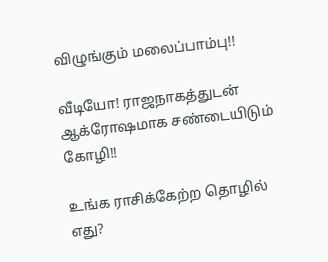விழுங்கும் மலைப்பாம்பு!!

வீடியோ! ராஜநாகத்துடன் ஆக்ரோஷமாக சண்டையிடும் கோழி!!

உங்க ராசிக்கேற்ற தொழில் எது?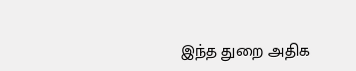இந்த துறை அதிக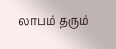லாபம் தரும்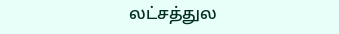லட்சத்துல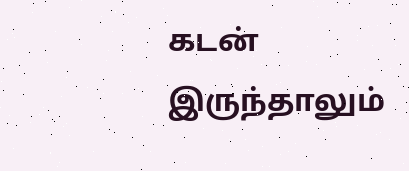கடன் இருந்தாலும்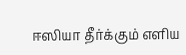ஈஸியா தீர்க்கும் எளிய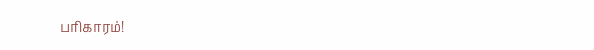பரிகாரம்!